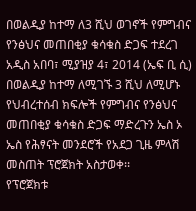በወልዲያ ከተማ ለ3 ሺህ ወገኖች የምግብና የንፅህና መጠበቂያ ቁሳቁስ ድጋፍ ተደረገ
አዲስ አበባ፣ ሚያዝያ 4፣ 2014 (ኤፍ ቢ ሲ) በወልዲያ ከተማ ለሚገኙ 3 ሺህ ለሚሆኑ የህብረተሰብ ክፍሎች የምግብና የንፅህና መጠበቂያ ቁሳቁስ ድጋፍ ማድረጉን ኤስ ኦ ኤስ የሕፃናት መንደሮች የአደጋ ጊዜ ምላሽ መስጠት ፕሮጀክት አስታወቀ፡፡
የፕሮጀክቱ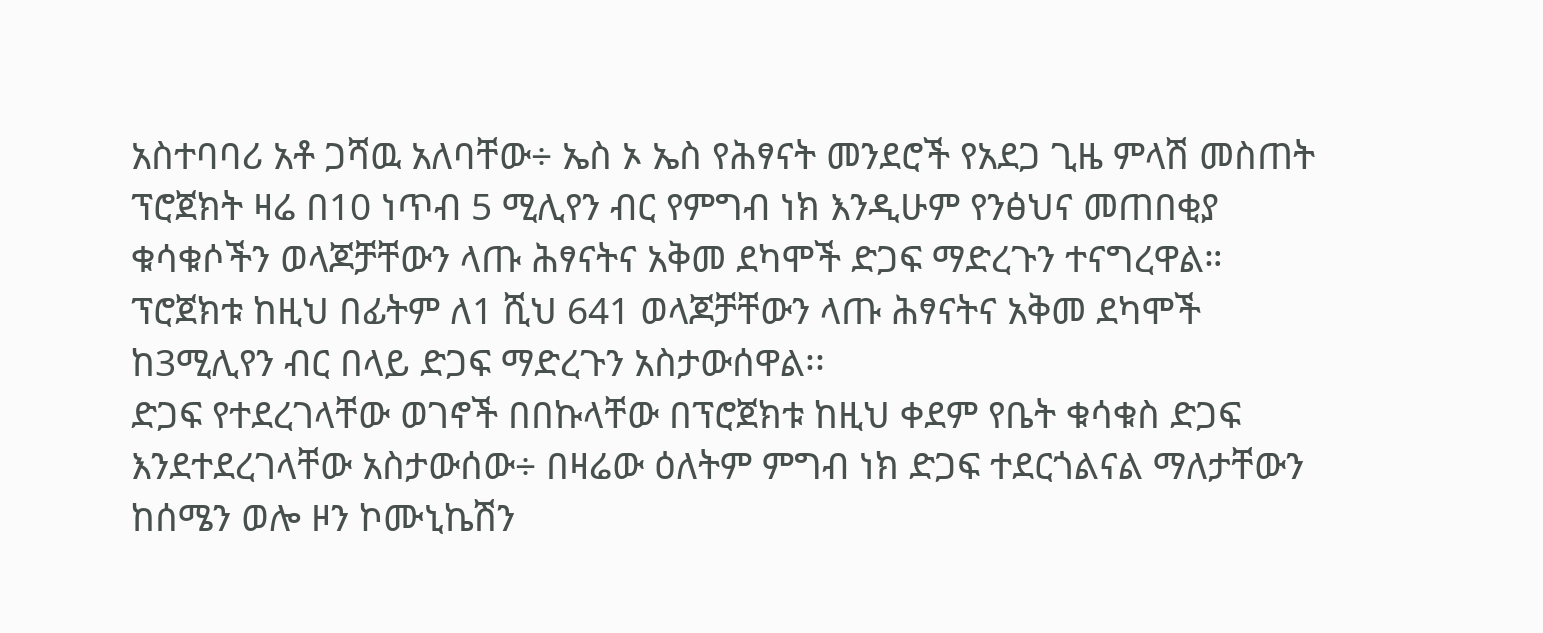አስተባባሪ አቶ ጋሻዉ አለባቸው÷ ኤስ ኦ ኤስ የሕፃናት መንደሮች የአደጋ ጊዜ ምላሽ መስጠት ፕሮጀክት ዛሬ በ10 ነጥብ 5 ሚሊየን ብር የምግብ ነክ እንዲሁም የንፅህና መጠበቂያ ቁሳቁሶችን ወላጆቻቸውን ላጡ ሕፃናትና አቅመ ደካሞች ድጋፍ ማድረጉን ተናግረዋል።
ፕሮጀክቱ ከዚህ በፊትም ለ1 ሺህ 641 ወላጆቻቸውን ላጡ ሕፃናትና አቅመ ደካሞች ከ3ሚሊየን ብር በላይ ድጋፍ ማድረጉን አስታውሰዋል፡፡
ድጋፍ የተደረገላቸው ወገኖች በበኩላቸው በፕሮጀክቱ ከዚህ ቀደም የቤት ቁሳቁስ ድጋፍ እንደተደረገላቸው አስታውሰው÷ በዛሬው ዕለትም ምግብ ነክ ድጋፍ ተደርጎልናል ማለታቸውን ከሰሜን ወሎ ዞን ኮሙኒኬሽን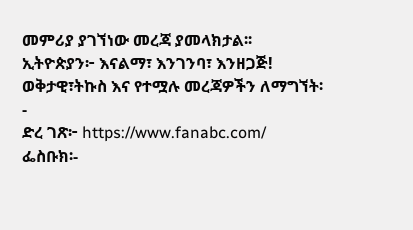መምሪያ ያገኘነው መረጃ ያመላክታል፡፡
ኢትዮጵያን፦ እናልማ፣ እንገንባ፣ እንዘጋጅ!
ወቅታዊ፣ትኩስ እና የተሟሉ መረጃዎችን ለማግኘት፡-
ድረ ገጽ፦ https://www.fanabc.com/
ፌስቡክ፡-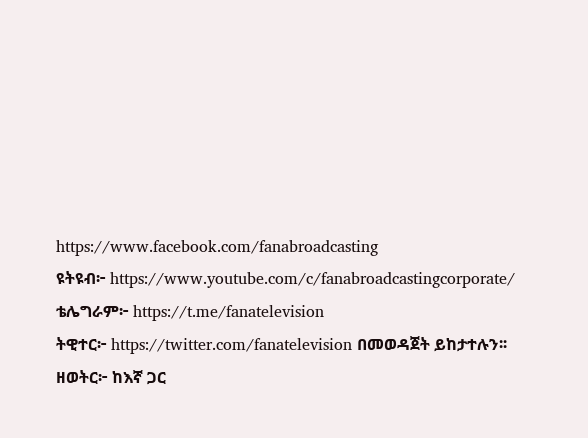https://www.facebook.com/fanabroadcasting
ዩትዩብ፦ https://www.youtube.com/c/fanabroadcastingcorporate/
ቴሌግራም፦ https://t.me/fanatelevision
ትዊተር፦ https://twitter.com/fanatelevision በመወዳጀት ይከታተሉን፡፡
ዘወትር፦ ከእኛ ጋር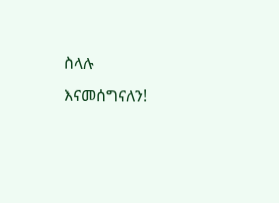ስላሉ እናመሰግናለን!